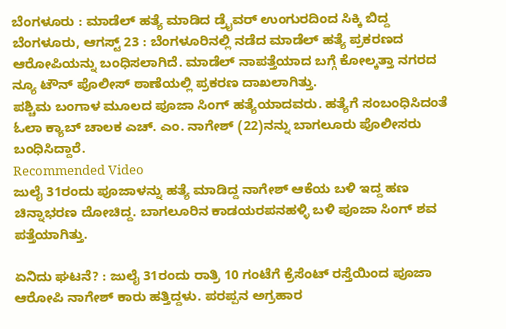ಬೆಂಗಳೂರು : ಮಾಡೆಲ್ ಹತ್ಯೆ ಮಾಡಿದ ಡ್ರೈವರ್ ಉಂಗುರದಿಂದ ಸಿಕ್ಕಿ ಬಿದ್ದ
ಬೆಂಗಳೂರು, ಆಗಸ್ಟ್ 23 : ಬೆಂಗಳೂರಿನಲ್ಲಿ ನಡೆದ ಮಾಡೆಲ್ ಹತ್ಯೆ ಪ್ರಕರಣದ ಆರೋಪಿಯನ್ನು ಬಂಧಿಸಲಾಗಿದೆ. ಮಾಡೆಲ್ ನಾಪತ್ತೆಯಾದ ಬಗ್ಗೆ ಕೋಲ್ಕತ್ತಾ ನಗರದ ನ್ಯೂ ಟೌನ್ ಪೊಲೀಸ್ ಠಾಣೆಯಲ್ಲಿ ಪ್ರಕರಣ ದಾಖಲಾಗಿತ್ತು.
ಪಶ್ಚಿಮ ಬಂಗಾಳ ಮೂಲದ ಪೂಜಾ ಸಿಂಗ್ ಹತ್ಯೆಯಾದವರು. ಹತ್ಯೆಗೆ ಸಂಬಂಧಿಸಿದಂತೆ ಓಲಾ ಕ್ಯಾಬ್ ಚಾಲಕ ಎಚ್. ಎಂ. ನಾಗೇಶ್ (22)ನನ್ನು ಬಾಗಲೂರು ಪೊಲೀಸರು ಬಂಧಿಸಿದ್ದಾರೆ.
Recommended Video
ಜುಲೈ 31ರಂದು ಪೂಜಾಳನ್ನು ಹತ್ಯೆ ಮಾಡಿದ್ದ ನಾಗೇಶ್ ಆಕೆಯ ಬಳಿ ಇದ್ದ ಹಣ ಚಿನ್ನಾಭರಣ ದೋಚಿದ್ದ. ಬಾಗಲೂರಿನ ಕಾಡಯರಪನಹಳ್ಳಿ ಬಳಿ ಪೂಜಾ ಸಿಂಗ್ ಶವ ಪತ್ತೆಯಾಗಿತ್ತು.

ಏನಿದು ಘಟನೆ? : ಜುಲೈ 31ರಂದು ರಾತ್ರಿ 10 ಗಂಟೆಗೆ ಕ್ರೆಸೆಂಟ್ ರಸ್ತೆಯಿಂದ ಪೂಜಾ ಆರೋಪಿ ನಾಗೇಶ್ ಕಾರು ಹತ್ತಿದ್ದಳು. ಪರಪ್ಪನ ಅಗ್ರಹಾರ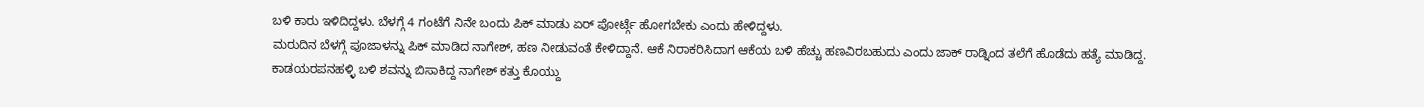ಬಳಿ ಕಾರು ಇಳಿದಿದ್ದಳು. ಬೆಳಗ್ಗೆ 4 ಗಂಟೆಗೆ ನಿನೇ ಬಂದು ಪಿಕ್ ಮಾಡು ಏರ್ ಪೋರ್ಟ್ಗೆ ಹೋಗಬೇಕು ಎಂದು ಹೇಳಿದ್ದಳು.
ಮರುದಿನ ಬೆಳಗ್ಗೆ ಪೂಜಾಳನ್ನು ಪಿಕ್ ಮಾಡಿದ ನಾಗೇಶ್, ಹಣ ನೀಡುವಂತೆ ಕೇಳಿದ್ದಾನೆ. ಆಕೆ ನಿರಾಕರಿಸಿದಾಗ ಆಕೆಯ ಬಳಿ ಹೆಚ್ಚು ಹಣವಿರಬಹುದು ಎಂದು ಜಾಕ್ ರಾಡ್ನಿಂದ ತಲೆಗೆ ಹೊಡೆದು ಹತ್ಯೆ ಮಾಡಿದ್ದ.
ಕಾಡಯರಪನಹಳ್ಳಿ ಬಳಿ ಶವನ್ನು ಬಿಸಾಕಿದ್ದ ನಾಗೇಶ್ ಕತ್ತು ಕೊಯ್ದು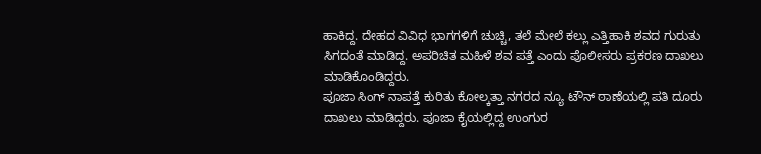ಹಾಕಿದ್ದ. ದೇಹದ ವಿವಿಧ ಭಾಗಗಳಿಗೆ ಚುಚ್ಚಿ, ತಲೆ ಮೇಲೆ ಕಲ್ಲು ಎತ್ತಿಹಾಕಿ ಶವದ ಗುರುತು ಸಿಗದಂತೆ ಮಾಡಿದ್ದ. ಅಪರಿಚಿತ ಮಹಿಳೆ ಶವ ಪತ್ತೆ ಎಂದು ಪೊಲೀಸರು ಪ್ರಕರಣ ದಾಖಲು ಮಾಡಿಕೊಂಡಿದ್ದರು.
ಪೂಜಾ ಸಿಂಗ್ ನಾಪತ್ತೆ ಕುರಿತು ಕೋಲ್ಕತ್ತಾ ನಗರದ ನ್ಯೂ ಟೌನ್ ಠಾಣೆಯಲ್ಲಿ ಪತಿ ದೂರು ದಾಖಲು ಮಾಡಿದ್ದರು. ಪೂಜಾ ಕೈಯಲ್ಲಿದ್ದ ಉಂಗುರ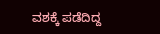ವಶಕ್ಕೆ ಪಡೆದಿದ್ದ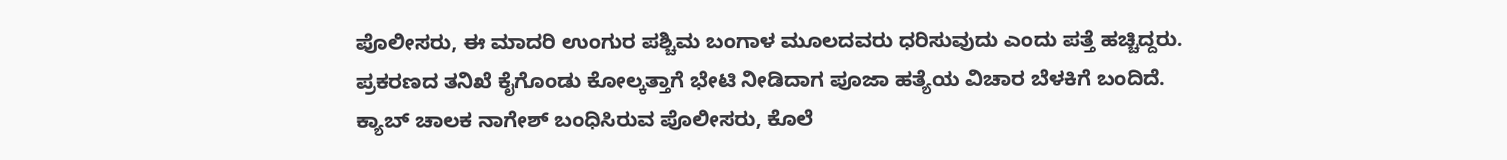ಪೊಲೀಸರು, ಈ ಮಾದರಿ ಉಂಗುರ ಪಶ್ಚಿಮ ಬಂಗಾಳ ಮೂಲದವರು ಧರಿಸುವುದು ಎಂದು ಪತ್ತೆ ಹಚ್ಚಿದ್ದರು.
ಪ್ರಕರಣದ ತನಿಖೆ ಕೈಗೊಂಡು ಕೋಲ್ಕತ್ತಾಗೆ ಭೇಟಿ ನೀಡಿದಾಗ ಪೂಜಾ ಹತ್ಯೆಯ ವಿಚಾರ ಬೆಳಕಿಗೆ ಬಂದಿದೆ. ಕ್ಯಾಬ್ ಚಾಲಕ ನಾಗೇಶ್ ಬಂಧಿಸಿರುವ ಪೊಲೀಸರು, ಕೊಲೆ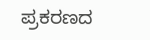ಪ್ರಕರಣದ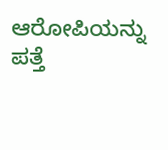ಆರೋಪಿಯನ್ನು ಪತ್ತೆ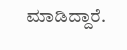ಮಾಡಿದ್ದಾರೆ.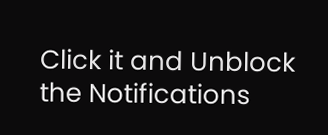Click it and Unblock the Notifications